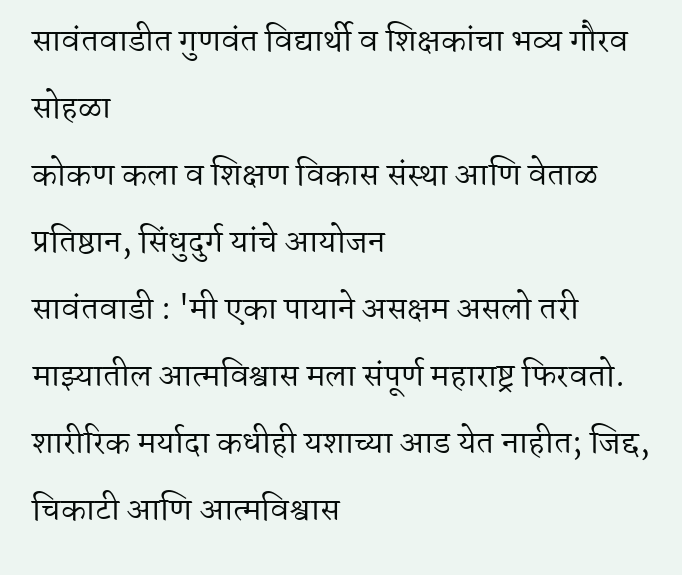सावंतवाडीत गुणवंत विद्यार्थी व शिक्षकांचा भव्य गौरव सोहळा
कोकण कला व शिक्षण विकास संस्था आणि वेताळ प्रतिष्ठान, सिंधुदुर्ग यांचे आयोजन
सावंतवाडी : 'मी एका पायाने असक्षम असलो तरी माझ्यातील आत्मविश्वास मला संपूर्ण महाराष्ट्र फिरवतो.
शारीरिक मर्यादा कधीही यशाच्या आड येत नाहीत; जिद्द, चिकाटी आणि आत्मविश्वास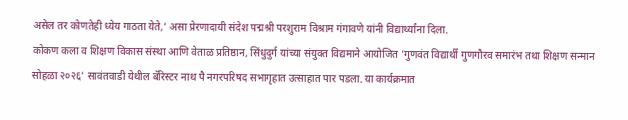असेल तर कोणतेही ध्येय गाठता येते,' असा प्रेरणादायी संदेश पद्मश्री परशुराम विश्राम गंगावणे यांनी विद्यार्थ्यांना दिला.
कोकण कला व शिक्षण विकास संस्था आणि वेताळ प्रतिष्ठान, सिंधुदुर्ग यांच्या संयुक्त विद्यमाने आयोजित 'गुणवंत विद्यार्थी गुणगौरव समारंभ तथा शिक्षण सन्मान सोहळा २०२६' सावंतवाडी येथील बॅरिस्टर नाथ पै नगरपरिषद सभागृहात उत्साहात पार पडला. या कार्यक्रमात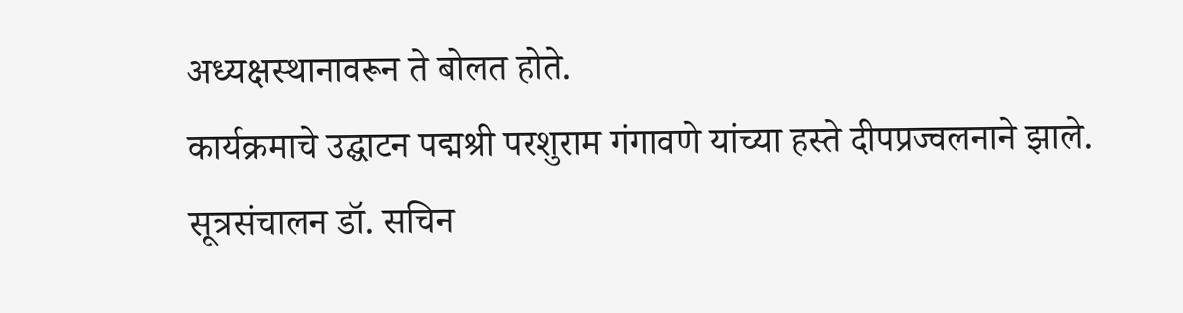अध्यक्षस्थानावरून ते बोलत होते.
कार्यक्रमाचे उद्घाटन पद्मश्री परशुराम गंगावणे यांच्या हस्ते दीपप्रज्वलनाने झाले. सूत्रसंचालन डॉ. सचिन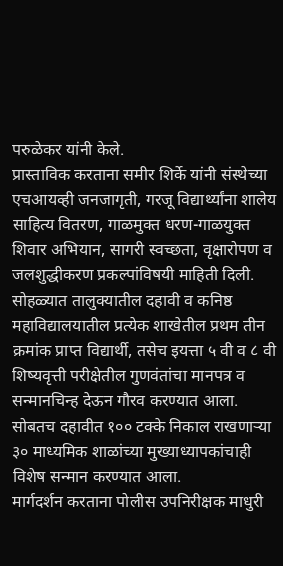परुळेकर यांनी केले.
प्रास्ताविक करताना समीर शिर्के यांनी संस्थेच्या एचआयव्ही जनजागृती, गरजू विद्यार्थ्यांना शालेय साहित्य वितरण, गाळमुक्त धरण-गाळयुक्त शिवार अभियान, सागरी स्वच्छता, वृक्षारोपण व जलशुद्धीकरण प्रकल्पांविषयी माहिती दिली.
सोहळ्यात तालुक्यातील दहावी व कनिष्ठ महाविद्यालयातील प्रत्येक शाखेतील प्रथम तीन क्रमांक प्राप्त विद्यार्थी, तसेच इयत्ता ५ वी व ८ वी शिष्यवृत्ती परीक्षेतील गुणवंतांचा मानपत्र व सन्मानचिन्ह देऊन गौरव करण्यात आला. सोबतच दहावीत १०० टक्के निकाल राखणाऱ्या ३० माध्यमिक शाळांच्या मुख्याध्यापकांचाही विशेष सन्मान करण्यात आला.
मार्गदर्शन करताना पोलीस उपनिरीक्षक माधुरी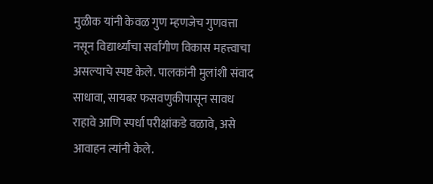मुळीक यांनी केवळ गुण म्हणजेच गुणवत्ता नसून विद्यार्थ्यांचा सर्वांगीण विकास महत्त्वाचा असल्याचे स्पष्ट केले. पालकांनी मुलांशी संवाद साधावा, सायबर फसवणुकीपासून सावध राहावे आणि स्पर्धा परीक्षांकडे वळावे, असे आवाहन त्यांनी केले.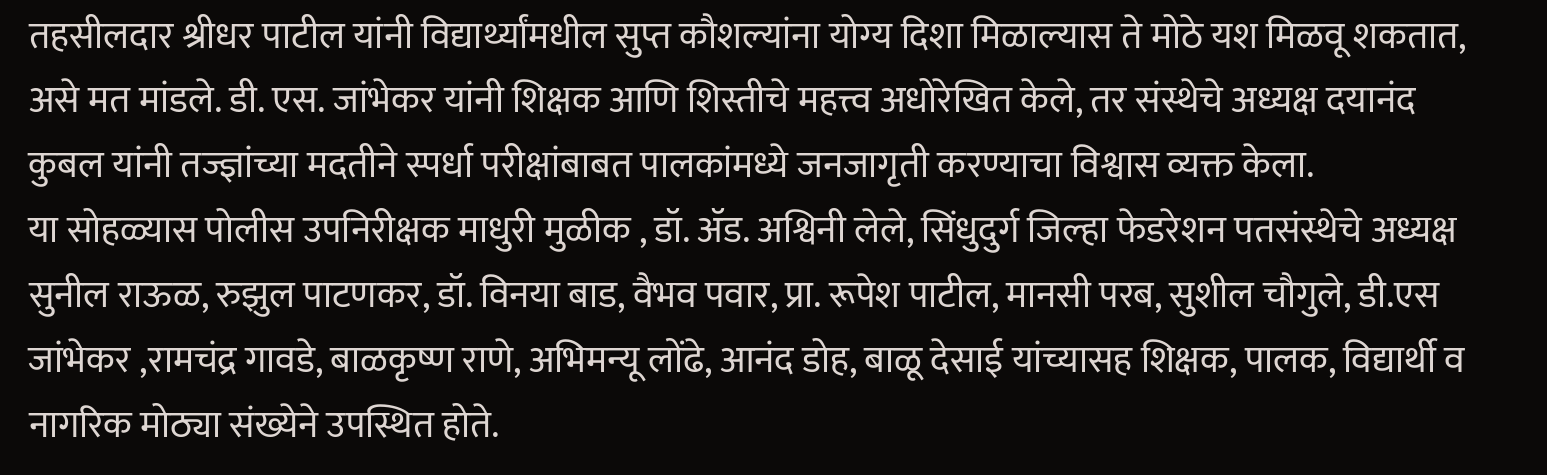तहसीलदार श्रीधर पाटील यांनी विद्यार्थ्यांमधील सुप्त कौशल्यांना योग्य दिशा मिळाल्यास ते मोठे यश मिळवू शकतात, असे मत मांडले. डी. एस. जांभेकर यांनी शिक्षक आणि शिस्तीचे महत्त्व अधोरेखित केले, तर संस्थेचे अध्यक्ष दयानंद कुबल यांनी तज्ज्ञांच्या मदतीने स्पर्धा परीक्षांबाबत पालकांमध्ये जनजागृती करण्याचा विश्वास व्यक्त केला.
या सोहळ्यास पोलीस उपनिरीक्षक माधुरी मुळीक , डॉ. ॲड. अश्विनी लेले, सिंधुदुर्ग जिल्हा फेडरेशन पतसंस्थेचे अध्यक्ष सुनील राऊळ, रुझुल पाटणकर, डॉ. विनया बाड, वैभव पवार, प्रा. रूपेश पाटील, मानसी परब, सुशील चौगुले, डी.एस जांभेकर ,रामचंद्र गावडे, बाळकृष्ण राणे, अभिमन्यू लोंढे, आनंद डोह, बाळू देसाई यांच्यासह शिक्षक, पालक, विद्यार्थी व नागरिक मोठ्या संख्येने उपस्थित होते.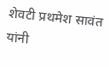शेवटी प्रथमेश सावंत यांनी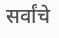सर्वांचे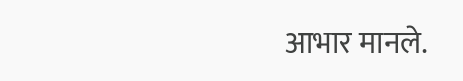आभार मानले.